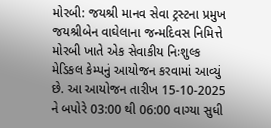મોરબી: જયશ્રી માનવ સેવા ટ્રસ્ટના પ્રમુખ જયશ્રીબેન વાઘેલાના જન્મદિવસ નિમિત્તે મોરબી ખાતે એક સેવાકીય નિઃશુલ્ક મેડિકલ કેમ્પનું આયોજન કરવામાં આવ્યું છે. આ આયોજન તારીખ 15-10-2025 ને બપોરે 03:00 થી 06:00 વાગ્યા સુધી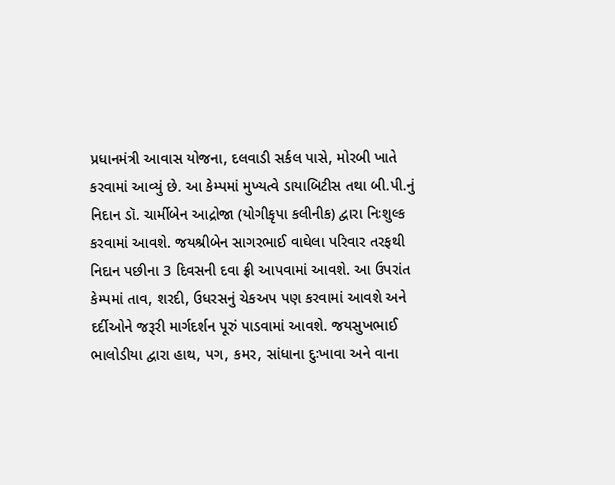પ્રધાનમંત્રી આવાસ યોજના, દલવાડી સર્કલ પાસે, મોરબી ખાતે કરવામાં આવ્યું છે. આ કેમ્પમાં મુખ્યત્વે ડાયાબિટીસ તથા બી.પી.નું નિદાન ડૉ. ચાર્મીબેન આદ્રોજા (યોગીકૃપા કલીનીક) દ્વારા નિઃશુલ્ક કરવામાં આવશે. જયશ્રીબેન સાગરભાઈ વાઘેલા પરિવાર તરફથી નિદાન પછીના 3 દિવસની દવા ફ્રી આપવામાં આવશે. આ ઉપરાંત કેમ્પમાં તાવ, શરદી, ઉધરસનું ચેકઅપ પણ કરવામાં આવશે અને દર્દીઓને જરૂરી માર્ગદર્શન પૂરું પાડવામાં આવશે. જયસુખભાઈ ભાલોડીયા દ્વારા હાથ, પગ, કમર, સાંધાના દુઃખાવા અને વાના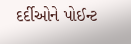દર્દીઓને પોઈન્ટ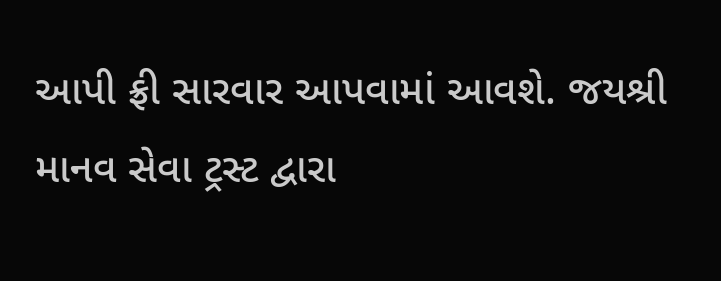આપી ફ્રી સારવાર આપવામાં આવશે. જયશ્રી માનવ સેવા ટ્રસ્ટ દ્વારા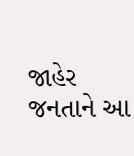જાહેર જનતાને આ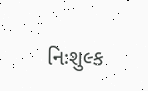નિઃશુલ્ક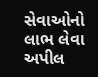સેવાઓનો લાભ લેવા અપીલ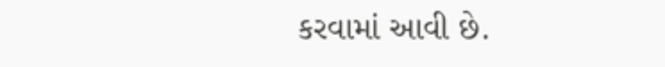કરવામાં આવી છે.